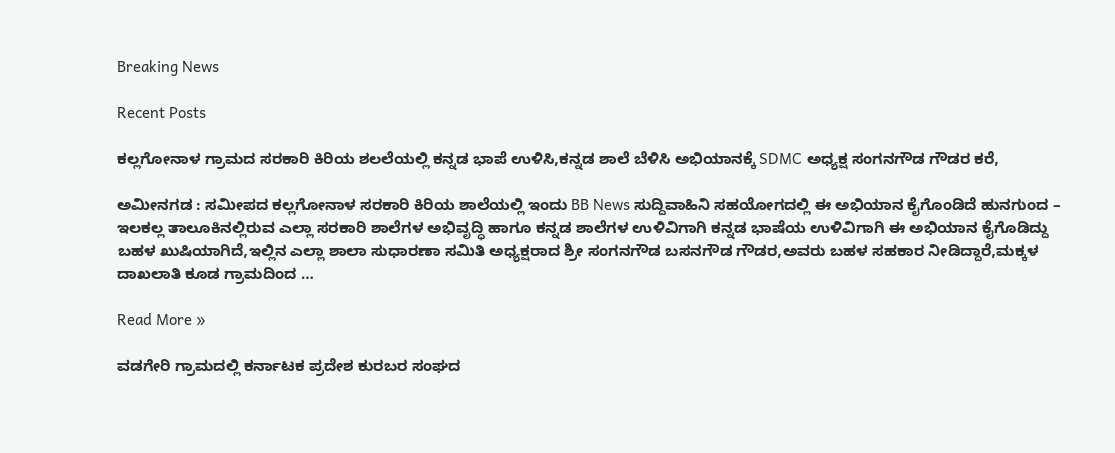Breaking News

Recent Posts

ಕಲ್ಲಗೋನಾಳ ಗ್ರಾಮದ ಸರಕಾರಿ ಕಿರಿಯ ಶಲಲೆಯಲ್ಲಿ ಕನ್ನಡ ಭಾಪೆ ಉಳಿಸಿ,ಕನ್ನಡ ಶಾಲೆ ಬೆಳಿಸಿ ಅಭಿಯಾನಕ್ಕೆ SDMC ಅಧ್ಯಕ್ಷ ಸಂಗನಗೌಡ ಗೌಡರ ಕರೆ,

ಅಮೀನಗಡ : ಸಮೀಪದ ಕಲ್ಲಗೋನಾಳ ಸರಕಾರಿ ಕಿರಿಯ ಶಾಲೆಯಲ್ಲಿ ಇಂದು BB News ಸುದ್ದಿವಾಹಿನಿ ಸಹಯೋಗದಲ್ಲಿ ಈ ಅಭಿಯಾನ ಕೈಗೊಂಡಿದೆ ಹುನಗುಂದ – ಇಲಕಲ್ಲ ತಾಲೂಕಿನಲ್ಲಿರುವ ಎಲ್ಲಾ ಸರಕಾರಿ ಶಾಲೆಗಳ ಅಭಿವೃದ್ಧಿ ಹಾಗೂ ಕನ್ನಡ ಶಾಲೆಗಳ ಉಳಿವಿಗಾಗಿ ಕನ್ನಡ ಭಾಷೆಯ ಉಳಿವಿಗಾಗಿ ಈ ಅಭಿಯಾನ ಕೈಗೊಡಿದ್ದು ಬಹಳ ಖುಷಿಯಾಗಿದೆ,ಇಲ್ಲಿನ ಎಲ್ಲಾ ಶಾಲಾ ಸುಧಾರಣಾ ಸಮಿತಿ ಅಧ್ಯಕ್ಷರಾದ ಶ್ರೀ ಸಂಗನಗೌಡ ಬಸನಗೌಡ ಗೌಡರ,ಅವರು ಬಹಳ ಸಹಕಾರ ನೀಡಿದ್ದಾರೆ,ಮಕ್ಕಳ ದಾಖಲಾತಿ ಕೂಡ ಗ್ರಾಮದಿಂದ …

Read More »

ವಡಗೇರಿ ಗ್ರಾಮದಲ್ಲಿ ಕರ್ನಾಟಕ ಪ್ರದೇಶ ಕುರಬರ ಸಂಘದ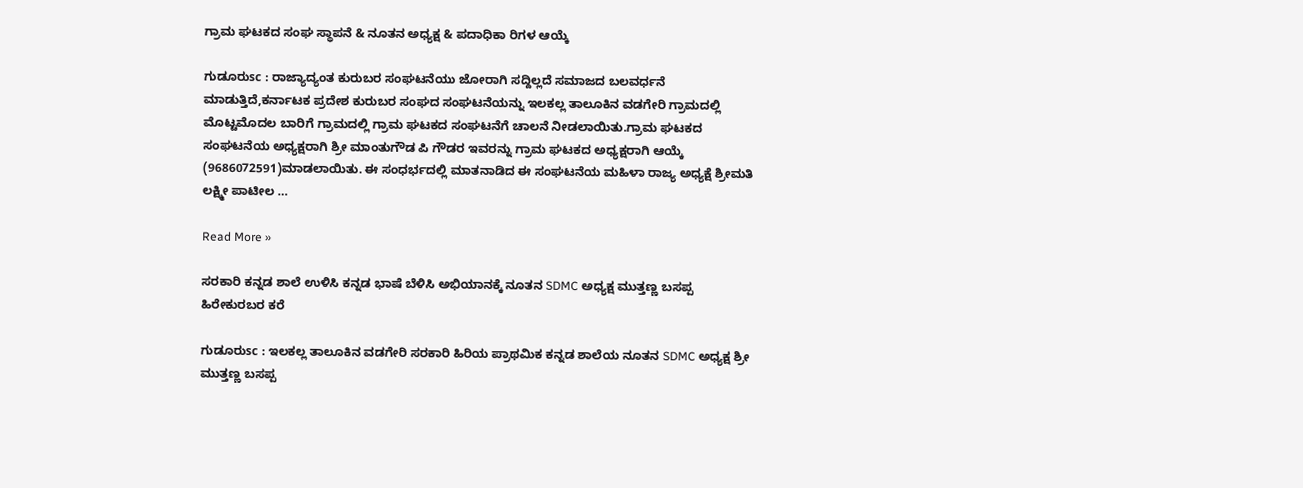ಗ್ರಾಮ ಘಟಕದ ಸಂಘ ಸ್ಥಾಪನೆ & ನೂತನ ಅಧ್ಯಕ್ಷ & ಪದಾಧಿಕಾ ರಿಗಳ ಆಯ್ಕೆ

ಗುಡೂರುsc : ರಾಜ್ಯಾದ್ಯಂತ ಕುರುಬರ ಸಂಘಟನೆಯು ಜೋರಾಗಿ ಸದ್ದಿಲ್ಲದೆ ಸಮಾಜದ ಬಲವರ್ಧನೆ ಮಾಡುತ್ತಿದೆ,ಕರ್ನಾಟಕ ಪ್ರದೇಶ ಕುರುಬರ ಸಂಘದ ಸಂಘಟನೆಯನ್ನು ಇಲಕಲ್ಲ ತಾಲೂಕಿನ ವಡಗೇರಿ ಗ್ರಾಮದಲ್ಲಿ ಮೊಟ್ಟಮೊದಲ ಬಾರಿಗೆ ಗ್ರಾಮದಲ್ಲಿ ಗ್ರಾಮ ಘಟಕದ ಸಂಘಟನೆಗೆ ಚಾಲನೆ ನೀಡಲಾಯಿತು.ಗ್ರಾಮ ಘಟಕದ ಸಂಘಟನೆಯ ಅಧ್ಯಕ್ಷರಾಗಿ ಶ್ರೀ ಮಾಂತುಗೌಡ ಪಿ ಗೌಡರ ಇವರನ್ನು ಗ್ರಾಮ ಘಟಕದ ಅಧ್ಯಕ್ಷರಾಗಿ ಆಯ್ಕೆ (9686072591)ಮಾಡಲಾಯಿತು. ಈ ಸಂಧರ್ಭದಲ್ಲಿ ಮಾತನಾಡಿದ ಈ ಸಂಘಟನೆಯ ಮಹಿಳಾ ರಾಜ್ಯ ಅಧ್ಯಕ್ಷೆ ಶ್ರೀಮತಿ ಲಕ್ಷ್ಮೀ ಪಾಟೀಲ …

Read More »

ಸರಕಾರಿ ಕನ್ನಡ ಶಾಲೆ ಉಳಿಸಿ ಕನ್ನಡ ಭಾಷೆ ಬೆಳಿಸಿ ಅಭಿಯಾನಕ್ಕೆ ನೂತನ SDMC ಅಧ್ಯಕ್ಷ ಮುತ್ತಣ್ಣ ಬಸಪ್ಪ ಹಿರೇಕುರಬರ ಕರೆ

ಗುಡೂರುsc : ಇಲಕಲ್ಲ ತಾಲೂಕಿನ ವಡಗೇರಿ ಸರಕಾರಿ ಹಿರಿಯ ಪ್ರಾಥಮಿಕ ಕನ್ನಡ ಶಾಲೆಯ ನೂತನ SDMC ಅಧ್ಯಕ್ಷ ಶ್ರೀ ಮುತ್ತಣ್ಣ ಬಸಪ್ಪ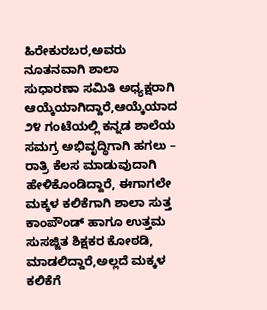ಹಿರೇಕುರಬರ,ಅವರು ನೂತನವಾಗಿ ಶಾಲಾ ಸುಧಾರಣಾ ಸಮಿತಿ ಅಧ್ಯಕ್ಷರಾಗಿ ಆಯ್ಕೆಯಾಗಿದ್ದಾರೆ,ಆಯ್ಕೆಯಾದ ೨೪ ಗಂಟೆಯಲ್ಲಿ ಕನ್ನಡ ಶಾಲೆಯ ಸಮಗ್ರ ಅಭಿವೃದ್ಧಿಗಾಗಿ ಹಗಲು – ರಾತ್ರಿ ಕೆಲಸ ಮಾಡುವುದಾಗಿ ಹೇಳಿಕೊಂಡಿದ್ದಾರೆ, ಈಗಾಗಲೇ ಮಕ್ಕಳ ಕಲಿಕೆಗಾಗಿ ಶಾಲಾ ಸುತ್ತ ಕಾಂಪೌಂಡ್ ಹಾಗೂ ಉತ್ತಮ ಸುಸಜ್ಜಿತ ಶಿಕ್ಷಕರ ಕೋಠಡಿ, ಮಾಡಲಿದ್ದಾರೆ,ಅಲ್ಲದೆ ಮಕ್ಕಳ ಕಲಿಕೆಗೆ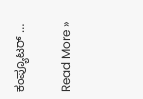ಕಂಪ್ಯೂಟರ್ …

Read More »